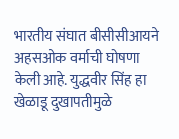भारतीय संघात बीसीसीआयने अहसओक वर्माची घोषणा केली आहे. युद्धवीर सिंह हा खेळाडू दुखापतीमुळे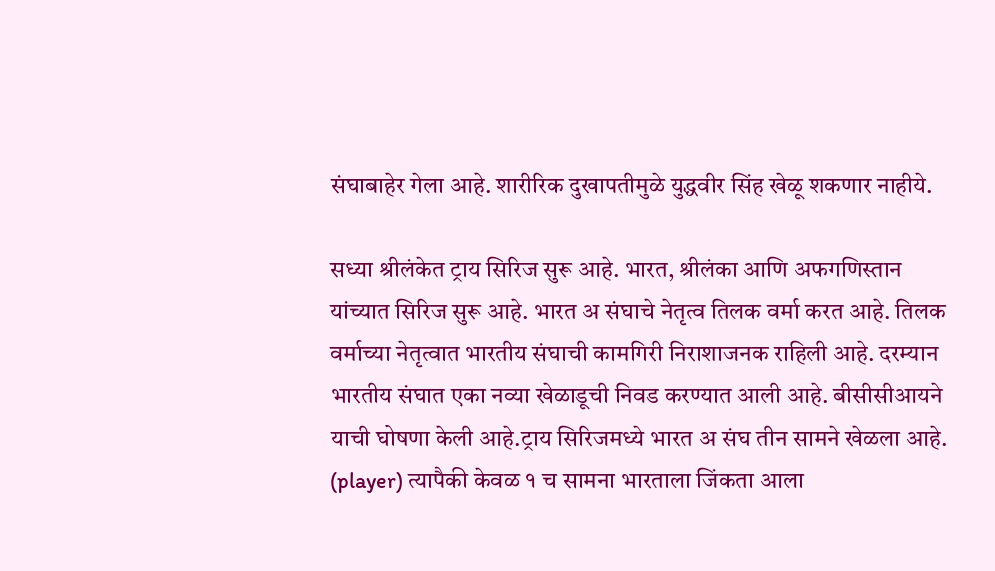संघाबाहेर गेला आहे. शारीरिक दुखापतीमुळे युद्धवीर सिंह खेळू शकणार नाहीये.

सध्या श्रीलंकेत ट्राय सिरिज सुरू आहे. भारत, श्रीलंका आणि अफगणिस्तान यांच्यात सिरिज सुरू आहे. भारत अ संघाचे नेतृत्व तिलक वर्मा करत आहे. तिलक वर्माच्या नेतृत्वात भारतीय संघाची कामगिरी निराशाजनक राहिली आहे. दरम्यान भारतीय संघात एका नव्या खेळाडूची निवड करण्यात आली आहे. बीसीसीआयने याची घोषणा केली आहे.ट्राय सिरिजमध्ये भारत अ संघ तीन सामने खेळला आहे. (player) त्यापैकी केवळ १ च सामना भारताला जिंकता आला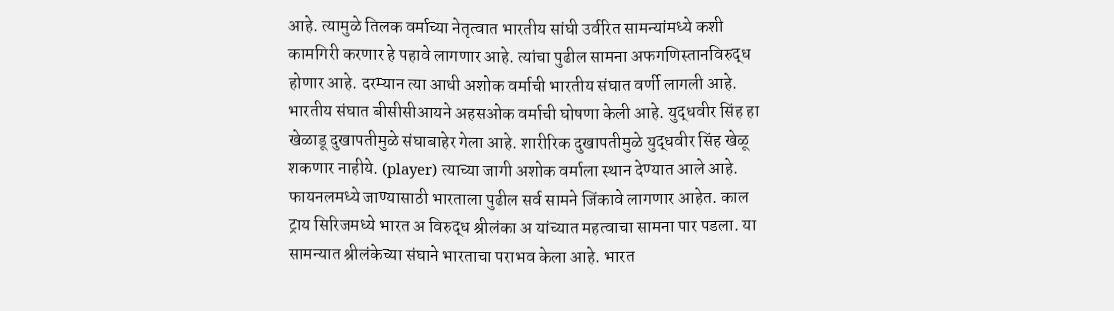आहे. त्यामुळे तिलक वर्माच्या नेतृत्वात भारतीय सांघी उर्वरित सामन्यांमध्ये कशी कामगिरी करणार हे पहावे लागणार आहे. त्यांचा पुढील सामना अफगणिस्तानविरुद्ध होणार आहे. दरम्यान त्या आधी अशोक वर्माची भारतीय संघात वर्णी लागली आहे.
भारतीय संघात बीसीसीआयने अहसओक वर्माची घोषणा केली आहे. युद्धवीर सिंह हा खेळाडू दुखापतीमुळे संघाबाहेर गेला आहे. शारीरिक दुखापतीमुळे युद्धवीर सिंह खेळू शकणार नाहीये. (player) त्याच्या जागी अशोक वर्माला स्थान देण्यात आले आहे. फायनलमध्ये जाण्यासाठी भारताला पुढील सर्व सामने जिंकावे लागणार आहेत. काल ट्राय सिरिजमध्ये भारत अ विरुद्ध श्रीलंका अ यांच्यात महत्वाचा सामना पार पडला. या सामन्यात श्रीलंकेच्या संघाने भारताचा पराभव केला आहे. भारत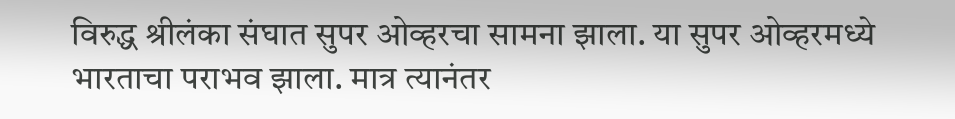विरुद्ध श्रीलंका संघात सुपर ओव्हरचा सामना झाला. या सुपर ओव्हरमध्ये भारताचा पराभव झाला. मात्र त्यानंतर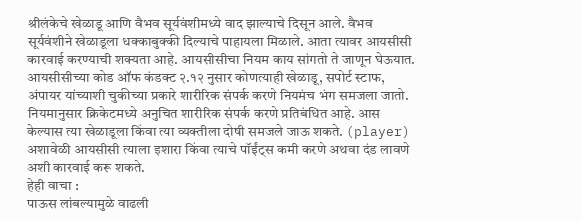श्रीलंकेचे खेळाडू आणि वैभव सूर्यवंशीमध्ये वाद झाल्याचे दिसून आले. वैभव सूर्यवंशीने खेळाडूला धक्काबुक्की दिल्याचे पाहायला मिळाले. आता त्यावर आयसीसी कारवाई करण्याची शक्यता आहे. आयसीसीचा नियम काय सांगतो ते जाणून घेऊयात.
आयसीसीच्या कोड ऑफ कंडक्ट २.१२ नुसार कोणत्याही खेळाडू, सपोर्ट स्टाफ, अंपायर यांच्याशी चुकीच्या प्रकारे शारीरिक संपर्क करणे नियमंच भंग समजला जातो. नियमानुसार क्रिकेटमध्ये अनुचित शारीरिक संपर्क करणे प्रतिबंधित आहे. आस केल्यास त्या खेळाडूला किंवा त्या व्यक्तीला दोषी समजले जाऊ शकते. (player) अशावेळी आयसीसी त्याला इशारा किंवा त्याचे पॉईंट्स कमी करणे अथवा दंड लावणे अशी कारवाई करू शकते.
हेही वाचा :
पाऊस लांबल्यामुळे वाढली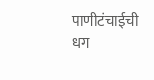पाणीटंचाईची धग